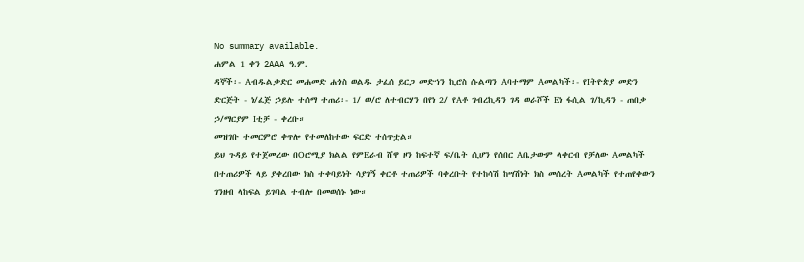No summary available.
ሐምል 1 ቀን 2AAA ዓ.ም.
ዳኞች፡- Aብዱልቃድር መሐመድ ሐጎስ ወልዱ ታፈሰ ይርጋ መድኀን ኪሮስ ሱልጣን Aባተማም Aመልካች፡- የIትዮጵያ መድን ድርጅት - ነ/ፈጅ ኃይሉ ተሰማ ተጠሪ፡- 1/ ወ/ሮ ለተብርሃን በየነ 2/ የAቶ ገብረኪዳን ገዳ ወራሾች Eነ ፋሲል ገ/ኪዳን - ጠበቃ ኃ/ማርያም Iቲቻ - ቀረቡ።
መዝገቡ ተመርምሮ ቀጥሎ የተመለከተው ፍርድ ተሰጥቷል።
ይህ ጉዳይ የተጀመረው በOሮሚያ ክልል የምEራብ ሸዋ ዞን ከፍተኛ ፍ/ቤት ሲሆን የሰበር Aቤታውም ላቀርብ የቻለው Aመልካች በተጠሪዎች ላይ ያቀረበው ክስ ተቀባይነት ሳያገኝ ቀርቶ ተጠሪዎች ባቀረቡት የተከሳሽ ከሣሽነት ክስ መሰረት Aመልካች የተጠየቀውን ገንዘብ ላከፍል ይገባል ተብሎ በመወሰኑ ነው።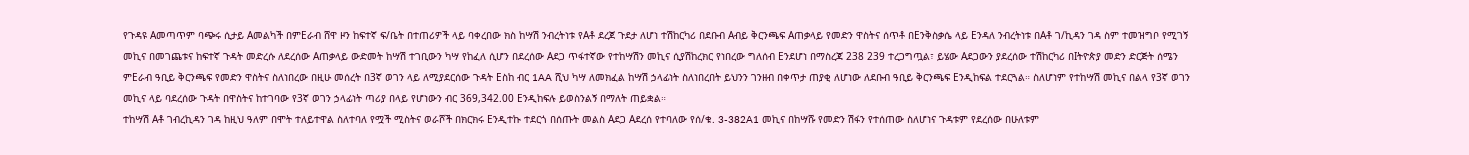የጉዳዩ Aመጣጥም ባጭሩ ሲታይ Aመልካች በምEራብ ሸዋ ዞን ከፍተኛ ፍ/ቤት በተጠሪዎች ላይ ባቀረበው ክስ ከሣሽ ንብረትነቱ የAቶ ደረጀ ጉደታ ለሆነ ተሽከርካሪ በደቡብ Aብይ ቅርንጫፍ Aጠቃላይ የመድን ዋስትና ሰጥቶ በEንቅስቃሴ ላይ Eንዳለ ንብረትነቱ በAቶ ገ/ኪዳን ገዳ ስም ተመዝግቦ የሚገኝ መኪና በመገጨቱና ከፍተኛ ጉዳት መድረሱ ለደረሰው Aጠቃላይ ውድመት ከሣሽ ተገቢውን ካሣ የከፈለ ሲሆን በደረሰው Aደጋ ጥፋተኛው የተከሣሽን መኪና ሲያሽከረክር የነበረው ግለሰብ Eንደሆነ በማስረጃ 238 239 ተረጋግጧል፣ ይሄው Aደጋውን ያደረሰው ተሽከርካሪ በIትዮጵያ መድን ድርጅት ሰሜን ምEራብ ዓቢይ ቅርንጫፍ የመድን ዋስትና ስለነበረው በዚሁ መሰረት በ3ኛ ወገን ላይ ለሚያደርሰው ጉዳት Eስከ ብር 1AA ሺህ ካሣ ለመክፈል ከሣሽ ኃላፊነት ስለነበረበት ይህንን ገንዘብ በቀጥታ ጠያቂ ለሆነው ለደቡብ ዓቢይ ቅርንጫፍ Eንዲከፍል ተደርጓል። ስለሆነም የተከሣሽ መኪና በልላ የ3ኛ ወገን መኪና ላይ ባደረሰው ጉዳት በዋስትና ከተገባው የ3ኛ ወገን ኃላፊነት ጣሪያ በላይ የሆነውን ብር 369,342.00 Eንዲከፍሉ ይወስንልኝ በማለት ጠይቋል።
ተከሣሽ Aቶ ገብረኪዳን ገዳ ከዚህ ዓለም በሞት ተለይተዋል ስለተባለ የሟች ሚስትና ወራሾች በክርክሩ Eንዲተኩ ተደርጎ በሰጡት መልስ Aደጋ Aደረሰ የተባለው የሰ/ቁ. 3-382A1 መኪና በከሣሹ የመድን ሽፋን የተሰጠው ስለሆነና ጉዳቱም የደረሰው በሁለቱም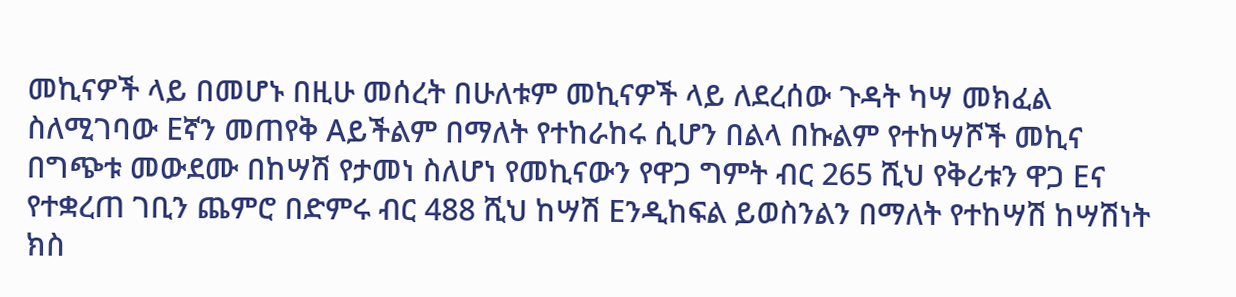መኪናዎች ላይ በመሆኑ በዚሁ መሰረት በሁለቱም መኪናዎች ላይ ለደረሰው ጉዳት ካሣ መክፈል ስለሚገባው Eኛን መጠየቅ Aይችልም በማለት የተከራከሩ ሲሆን በልላ በኩልም የተከሣሾች መኪና በግጭቱ መውደሙ በከሣሽ የታመነ ስለሆነ የመኪናውን የዋጋ ግምት ብር 265 ሺህ የቅሪቱን ዋጋ Eና የተቋረጠ ገቢን ጨምሮ በድምሩ ብር 488 ሺህ ከሣሽ Eንዲከፍል ይወስንልን በማለት የተከሣሽ ከሣሽነት ክስ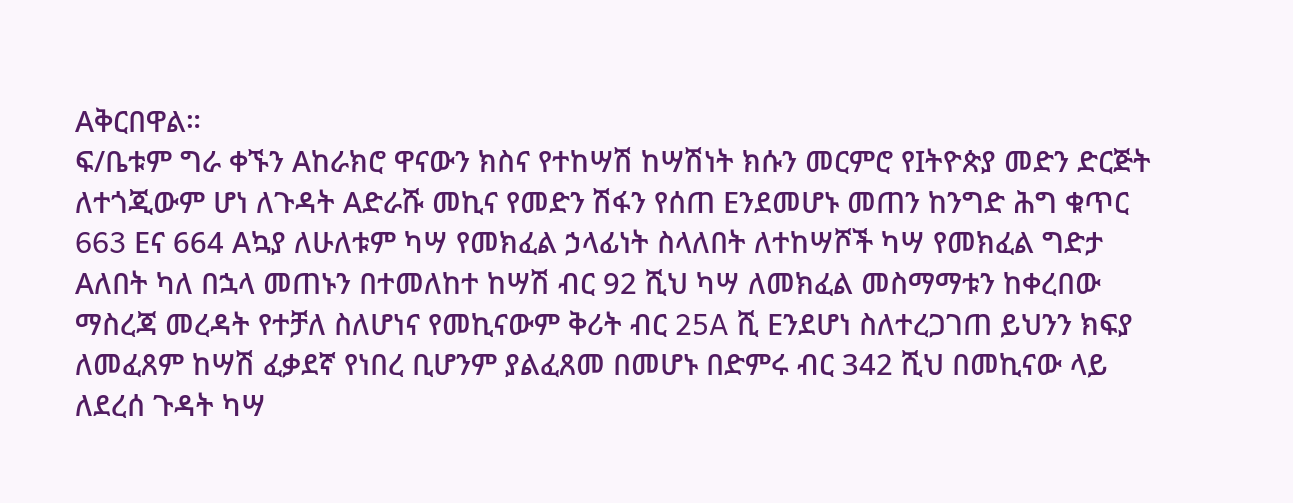Aቅርበዋል።
ፍ/ቤቱም ግራ ቀኙን Aከራክሮ ዋናውን ክስና የተከሣሽ ከሣሽነት ክሱን መርምሮ የIትዮጵያ መድን ድርጅት ለተጎጂውም ሆነ ለጉዳት Aድራሹ መኪና የመድን ሽፋን የሰጠ Eንደመሆኑ መጠን ከንግድ ሕግ ቁጥር 663 Eና 664 Aኳያ ለሁለቱም ካሣ የመክፈል ኃላፊነት ስላለበት ለተከሣሾች ካሣ የመክፈል ግድታ Aለበት ካለ በኋላ መጠኑን በተመለከተ ከሣሽ ብር 92 ሺህ ካሣ ለመክፈል መስማማቱን ከቀረበው ማስረጃ መረዳት የተቻለ ስለሆነና የመኪናውም ቅሪት ብር 25A ሺ Eንደሆነ ስለተረጋገጠ ይህንን ክፍያ ለመፈጸም ከሣሽ ፈቃደኛ የነበረ ቢሆንም ያልፈጸመ በመሆኑ በድምሩ ብር 342 ሺህ በመኪናው ላይ ለደረሰ ጉዳት ካሣ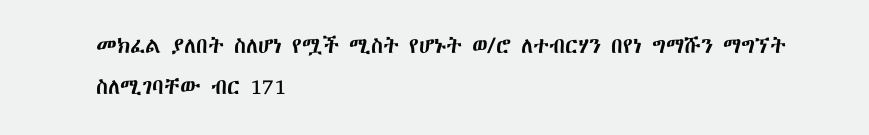መክፈል ያለበት ስለሆነ የሟች ሚስት የሆኑት ወ/ሮ ለተብርሃን በየነ ግማሹን ማግኘት ስለሚገባቸው ብር 171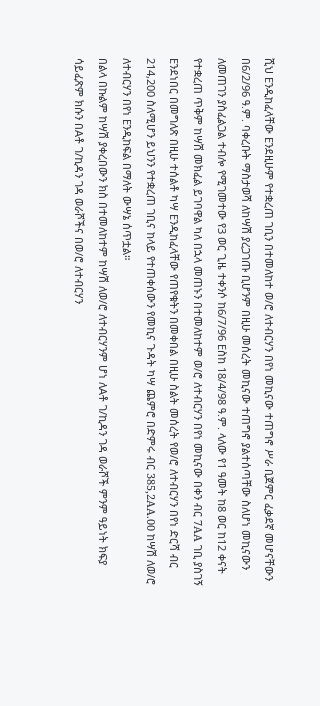ሺህ Eንዲከፈላቸው Eንደዚሁም የተቋረጠ ገቢን በተመለከተ ወ/ሮ ለተብርሃን በየነ መኪናው ተጠግኖ ሥራ ቢጀምር ፈቃደኛ መሆናቸውን በ6/2/96 ዓ.ም. ባቀረቡት ማስታወሻ ለከሣሽ ያረጋገጡ ቢሆንም በዚሁ መሰረት መኪናው ተጠግኖ ያልተሰጣቸው ስለሆነ መኪናውን ለመጠገን ያስፈልጋል ተብሎ የሚገመተው የ3 ወር ጊዜ ተቀንሶ ከ6/7/96 Eስከ 18/4/98 ዓ.ም. ላለው የ1 ዓመት ከ8 ወር ከ12 ቀናት የተቋረጠ ጥቅም ከሣሽ መክፈል ይገባዋል ካለ በኋላ መጠኑን በተመለከተም ወ/ሮ ለተብርሃን በየነ መኪናው በቀን ብር 7AA ገቢ ያስገኝ Eንደነበር በመግለጽ በዚሁ ተሰልቶ ካሣ Eንዲከፈላቸው የጠየቁትን በመቀበል በዚሁ ስልት መሰረት የወ/ሮ ለተብርሃን በየነ ድርሻ ብር 214,200 ስለሚሆን ይህንን የተቋረጠ ገቢና ከላይ የተጠቀሰውን የመኪና ጉዳት ካሣ ጨምሮ በድምሩ ብር 385,2AA.00 ከሣሽ ለወ/ሮ ለተብርሃን በየነ Eንዲከፍል በማለት ውሣኔ ሰጥቷል።
በልላ በኩልም ከሣሽ ያቀረበውን ክስ በተመለከተም ከሣሽ ለወ/ሮ ለተብርሃንም ሆነ ለAቶ ገ/ኪዳን ገዳ ወራሾች ምንም ዓይነት ክፍያ ሳይፈጽም ክሱን በAቶ ገ/ኪዳን ገዳ ወራሾችና በወ/ሮ ለተብርሃን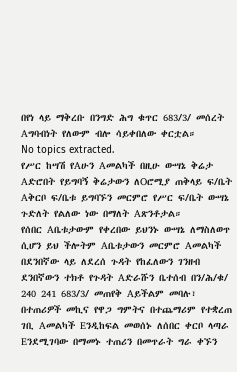በየነ ላይ ማቅረቡ በንግድ ሕግ ቁጥር 683/3/ መሰረት Aግባብነት የለውም ብሎ ሳይቀበለው ቀርቷል።
No topics extracted.
የሥር ከሣሽ የAሁን Aመልካች በዚሁ ውሣኔ ቅሬታ Aድሮበት የይግባኝ ቅሬታውን ለOሮሚያ ጠቅላይ ፍ/ቤት Aቅርቦ ፍ/ቤቱ ይግባኙን መርምሮ የሥር ፍ/ቤት ውሣኔ ጉድለት የልለው ነው በማለት Aጽንቶታል።
የሰበር Aቤቱታውም የቀረበው ይህንኑ ውሣኔ ለማስለወጥ ሲሆን ይህ ችሎትም Aቤቱታውን መርምሮ Aመልካች በደንበኛው ላይ ለደረሰ ጉዳት የከፈለውን ገንዘብ ደንበኛውን ተክቶ የጉዳት Aድራሹን ቤተሰብ በን/ሕ/ቁ/ 240 241 683/3/ መጠየቅ Aይችልም መባሉ፣ በተጠሪዎች መኪና የዋጋ ግምትና በተጨማሪም የተቋረጠ ገቢ Aመልካች Eንዲከፍል መወሰኑ ለሰበር ቀርቦ ላጣራ Eንደሚገባው በማመኑ ተጠሪን በመጥራት ግራ ቀኙን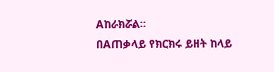Aከራክሯል።
በAጠቃላይ የክርክሩ ይዘት ከላይ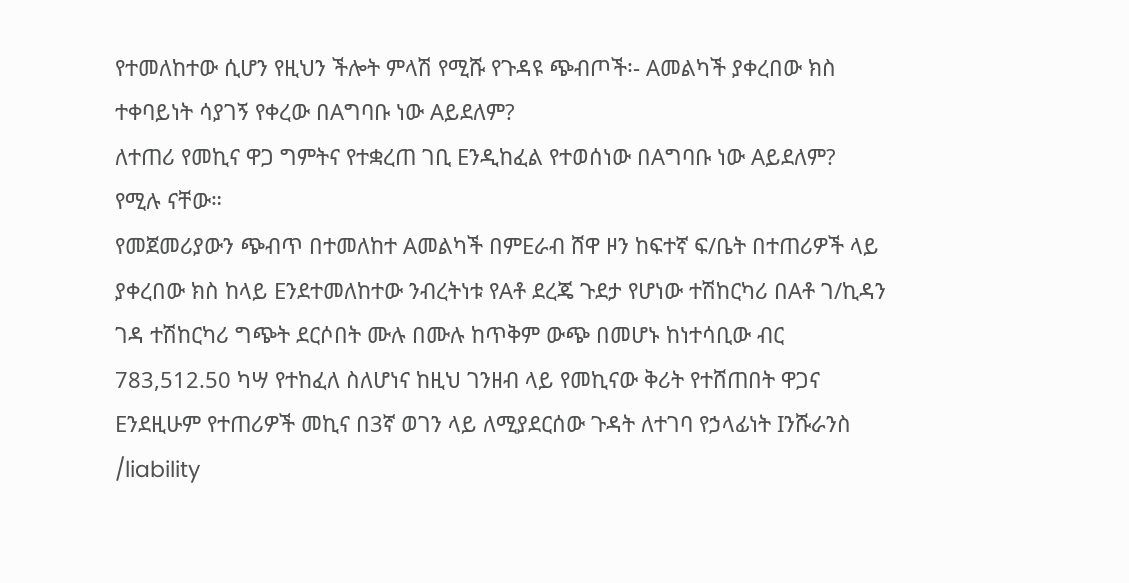የተመለከተው ሲሆን የዚህን ችሎት ምላሽ የሚሹ የጉዳዩ ጭብጦች፡- Aመልካች ያቀረበው ክስ ተቀባይነት ሳያገኝ የቀረው በAግባቡ ነው Aይደለም?
ለተጠሪ የመኪና ዋጋ ግምትና የተቋረጠ ገቢ Eንዲከፈል የተወሰነው በAግባቡ ነው Aይደለም? የሚሉ ናቸው።
የመጀመሪያውን ጭብጥ በተመለከተ Aመልካች በምEራብ ሸዋ ዞን ከፍተኛ ፍ/ቤት በተጠሪዎች ላይ ያቀረበው ክስ ከላይ Eንደተመለከተው ንብረትነቱ የAቶ ደረጄ ጉደታ የሆነው ተሽከርካሪ በAቶ ገ/ኪዳን ገዳ ተሽከርካሪ ግጭት ደርሶበት ሙሉ በሙሉ ከጥቅም ውጭ በመሆኑ ከነተሳቢው ብር 783,512.50 ካሣ የተከፈለ ስለሆነና ከዚህ ገንዘብ ላይ የመኪናው ቅሪት የተሸጠበት ዋጋና Eንደዚሁም የተጠሪዎች መኪና በ3ኛ ወገን ላይ ለሚያደርሰው ጉዳት ለተገባ የኃላፊነት Iንሹራንስ /liability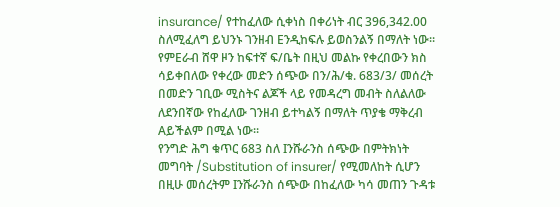insurance/ የተከፈለው ሲቀነስ በቀሪነት ብር 396,342.00 ስለሚፈለግ ይህንኑ ገንዘብ Eንዲከፍሉ ይወስንልኝ በማለት ነው። የምEራብ ሸዋ ዞን ከፍተኛ ፍ/ቤት በዚህ መልኩ የቀረበውን ክስ ሳይቀበለው የቀረው መድን ሰጭው በን/ሕ/ቁ. 683/3/ መሰረት በመድን ገቢው ሚስትና ልጆች ላይ የመዳረግ መብት ስለልለው ለደንበኛው የከፈለው ገንዘብ ይተካልኝ በማለት ጥያቄ ማቅረብ Aይችልም በሚል ነው።
የንግድ ሕግ ቁጥር 683 ስለ Iንሹራንስ ሰጭው በምትክነት መግባት /Substitution of insurer/ የሚመለከት ሲሆን በዚሁ መሰረትም Iንሹራንስ ሰጭው በከፈለው ካሳ መጠን ጉዳቱ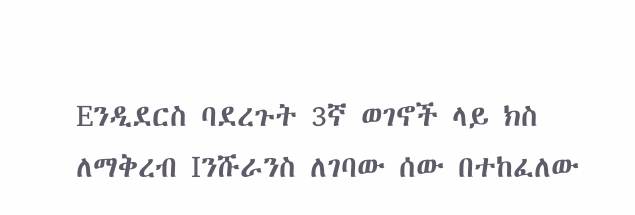Eንዲደርስ ባደረጉት 3ኛ ወገኖች ላይ ክስ ለማቅረብ Iንሹራንስ ለገባው ሰው በተከፈለው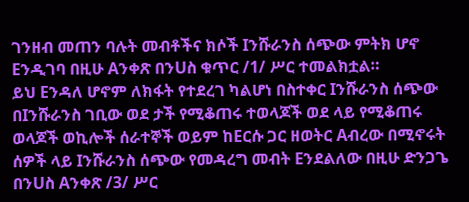ገንዘብ መጠን ባሉት መብቶችና ክሶች Iንሹራንስ ሰጭው ምትክ ሆኖ Eንዲገባ በዚሁ Aንቀጽ በንUስ ቁጥር /1/ ሥር ተመልክቷል።
ይህ Eንዳለ ሆኖም ለክፋት የተደረገ ካልሆነ በስተቀር Iንሹራንስ ሰጭው በIንሹራንስ ገቢው ወደ ታች የሚቆጠሩ ተወላጆች ወደ ላይ የሚቆጠሩ ወላጆች ወኪሎች ሰራተኞች ወይም ከEርሱ ጋር ዘወትር Aብረው በሚኖሩት ሰዎች ላይ Iንሹራንስ ሰጭው የመዳረግ መብት Eንደልለው በዚሁ ድንጋጌ በንUስ Aንቀጽ /3/ ሥር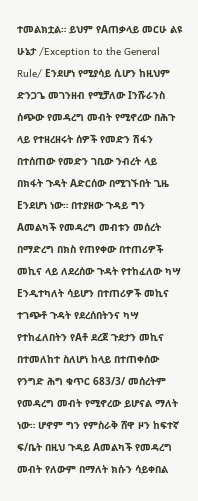ተመልክቷል። ይህም የAጠቃላይ መርሁ ልዩ ሁኔታ /Exception to the General Rule/ Eንደሆነ የሚያሳይ ሲሆን ከዚህም ድንጋጌ መገንዘብ የሚቻለው Iንሹራንስ ሰጭው የመዳረግ መብት የሚኖረው በሕጉ ላይ የተዘረዘሩት ሰዎች የመድን ሽፋን በተሰጠው የመድን ገቢው ንብረት ላይ በክፋት ጉዳት Aድርሰው በሚገኙበት ጊዜ Eንደሆነ ነው። በተያዘው ጉዳይ ግን Aመልካች የመዳረግ መብቱን መሰረት በማድረግ በክስ የጠየቀው በተጠሪዎች መኪና ላይ ለደረሰው ጉዳት የተከፈለው ካሣ Eንዲተካለት ሳይሆን በተጠሪዎች መኪና ተገጭቶ ጉዳት የደረሰበትንና ካሣ የተከፈለበትን የAቶ ደረጀ ጉደታን መኪና በተመለከተ ስለሆነ ከላይ በተጠቀሰው የንግድ ሕግ ቁጥር 683/3/ መሰረትም የመዳረግ መብት የሚኖረው ይሆናል ማለት ነው። ሆኖም ግን የምስራቅ ሸዋ ዞን ከፍተኛ ፍ/ቤት በዚህ ጉዳይ Aመልካች የመዳረግ መብት የለውም በማለት ክሱን ሳይቀበል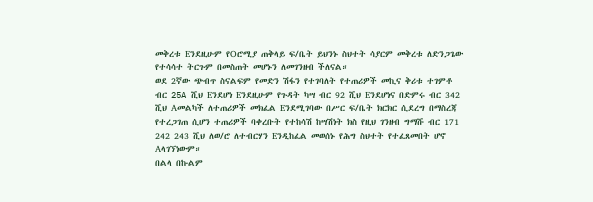መቅረቱ Eንደዚሁም የOሮሚያ ጠቅላይ ፍ/ቤት ይህንኑ ስህተት ሳያርም መቅረቱ ለድንጋጌው የተሳሳተ ትርጉም በመስጠት መሆኑን ለመገንዘብ ችለናል።
ወደ 2ኛው ጭብጥ ስናልፍም የመድን ሽፋን የተገባለት የተጠሪዎች መኪና ቅሪቱ ተገምቶ ብር 25A ሺህ Eንደሆነ Eንደዚሁም የጉዳት ካሣ ብር 92 ሺህ Eንደሆነና በድምሩ ብር 342 ሺህ Aመልካች ለተጠሪዎች መክፈል Eንደሚገባው በሥር ፍ/ቤት ክርክር ሲደረግ በማስረጃ የተረጋገጠ ሲሆን ተጠሪዎች ባቀረቡት የተከሳሽ ከሣሽነት ክስ የዚህ ገንዘብ ግማሹ ብር 171 242 243 ሺህ ለወ/ሮ ለተብርሃን Eንዲከፈል መወሰኑ የሕግ ስህተት የተፈጸመበት ሆኖ Aላገኘነውም።
በልላ በኩልም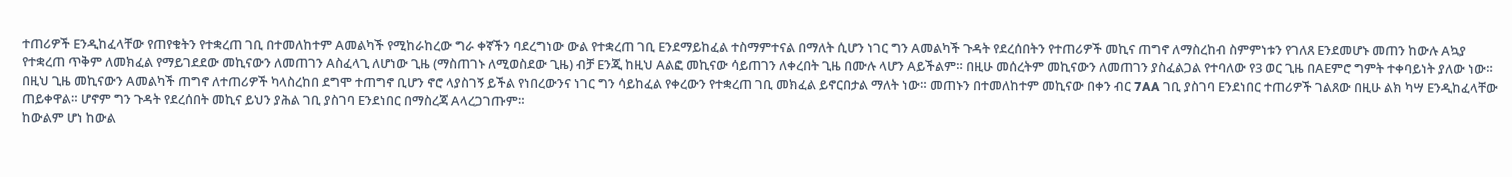ተጠሪዎች Eንዲከፈላቸው የጠየቁትን የተቋረጠ ገቢ በተመለከተም Aመልካች የሚከራከረው ግራ ቀኛችን ባደረግነው ውል የተቋረጠ ገቢ Eንደማይከፈል ተስማምተናል በማለት ሲሆን ነገር ግን Aመልካች ጉዳት የደረሰበትን የተጠሪዎች መኪና ጠግኖ ለማስረከብ ስምምነቱን የገለጸ Eንደመሆኑ መጠን ከውሉ Aኳያ የተቋረጠ ጥቅም ለመክፈል የማይገደደው መኪናውን ለመጠገን Aስፈላጊ ለሆነው ጊዜ (ማስጠገኑ ለሚወስደው ጊዜ) ብቻ Eንጂ ከዚህ Aልፎ መኪናው ሳይጠገን ለቀረበት ጊዜ በሙሉ ላሆን Aይችልም። በዚሁ መሰረትም መኪናውን ለመጠገን ያስፈልጋል የተባለው የ3 ወር ጊዜ በAEምሮ ግምት ተቀባይነት ያለው ነው። በዚህ ጊዜ መኪናውን Aመልካች ጠግኖ ለተጠሪዎች ካላስረከበ ደግሞ ተጠግኖ ቢሆን ኖሮ ላያስገኝ ይችል የነበረውንና ነገር ግን ሳይከፈል የቀረውን የተቋረጠ ገቢ መክፈል ይኖርበታል ማለት ነው። መጠኑን በተመለከተም መኪናው በቀን ብር 7AA ገቢ ያስገባ Eንደነበር ተጠሪዎች ገልጸው በዚሁ ልክ ካሣ Eንዲከፈላቸው ጠይቀዋል። ሆኖም ግን ጉዳት የደረሰበት መኪና ይህን ያሕል ገቢ ያስገባ Eንደነበር በማስረጃ Aላረጋገጡም።
ከውልም ሆነ ከውል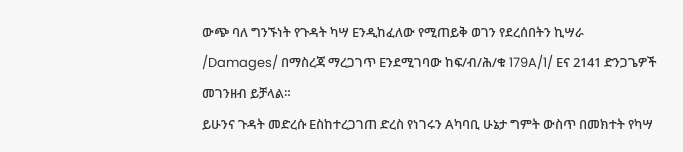ውጭ ባለ ግንኙነት የጉዳት ካሣ Eንዲከፈለው የሚጠይቅ ወገን የደረሰበትን ኪሣራ /Damages/ በማስረጃ ማረጋገጥ Eንደሚገባው ከፍ/ብ/ሕ/ቁ 179A/1/ Eና 2141 ድንጋጌዎች መገንዘብ ይቻላል።
ይሁንና ጉዳት መድረሱ Eስከተረጋገጠ ድረስ የነገሩን Aካባቢ ሁኔታ ግምት ውስጥ በመክተት የካሣ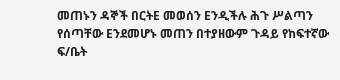መጠኑን ዳኞች በርትE መወሰን Eንዲችሉ ሕጉ ሥልጣን የሰጣቸው Eንደመሆኑ መጠን በተያዘውም ጉዳይ የከፍተኛው ፍ/ቤት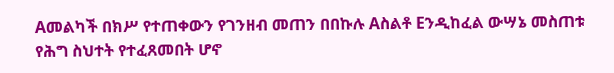Aመልካች በክሥ የተጠቀውን የገንዘብ መጠን በበኩሉ Aስልቶ Eንዲከፈል ውሣኔ መስጠቱ የሕግ ስህተት የተፈጸመበት ሆኖ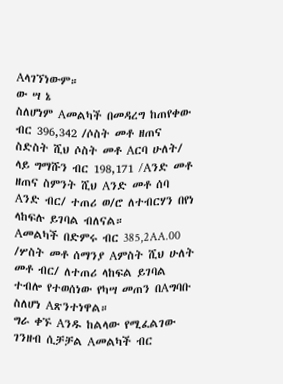Aላገኘነውም።
ው ሣ ኔ
ስለሆነም Aመልካች በመዳረግ ከጠየቀው ብር 396,342 /ሶስት መቶ ዘጠና ስድስት ሺህ ሶስት መቶ Aርባ ሁለት/ ላይ ግማሹን ብር 198,171 /Aንድ መቶ ዘጠና ስምንት ሺህ Aንድ መቶ ሰባ Aንድ ብር/ ተጠሪ ወ/ሮ ለተብርሃን በየነ ላከፍሉ ይገባል ብለናል።
Aመልካች በድምሩ ብር 385,2AA.00 /ሦስት መቶ ሰማንያ Aምስት ሺህ ሁለት መቶ ብር/ ለተጠሪ ላከፍል ይገባል ተብሎ የተወሰነው የካሣ መጠን በAግባቡ ስለሆነ Aጽንተነዋል።
ግራ ቀኙ Aንዱ ከልላው የሚፈልገው ገንዘብ ሲቻቻል Aመልካች ብር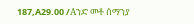187,A29.00 /Aንድ መቶ ሰማንያ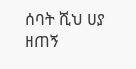ሰባት ሺህ ሀያ ዘጠኝ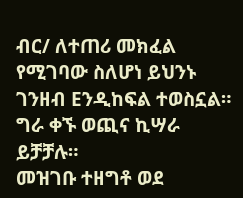ብር/ ለተጠሪ መክፈል የሚገባው ስለሆነ ይህንኑ ገንዘብ Eንዲከፍል ተወስኗል።
ግራ ቀኙ ወጪና ኪሣራ ይቻቻሉ።
መዝገቡ ተዘግቶ ወደ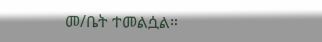መ/ቤት ተመልሷል።